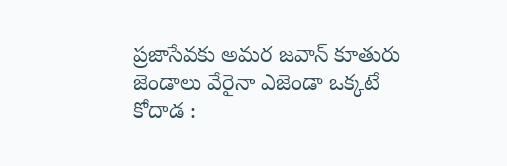ప్రజాసేవకు అమర జవాన్ కూతురు
జెండాలు వేరైనా ఎజెండా ఒక్కటే
కోదాడ :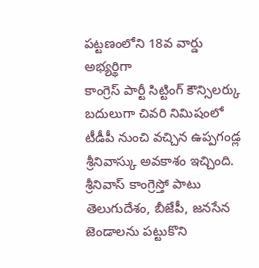పట్టణంలోని 18వ వార్డు అభ్యర్థిగా
కాంగ్రెస్ పార్టీ సిట్టింగ్ కౌన్సిలర్కు బదులుగా చివరి నిమిషంలో టీడీపీ నుంచి వచ్చిన ఉప్పగండ్ల శ్రీనివాస్కు అవకాశం ఇచ్చింది. శ్రీనివాస్ కాంగ్రెస్తో పాటు తెలుగుదేశం, బీజేపీ, జనసేన జెండాలను పట్టుకొని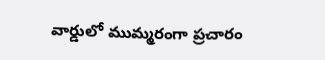వార్డులో ముమ్మరంగా ప్రచారం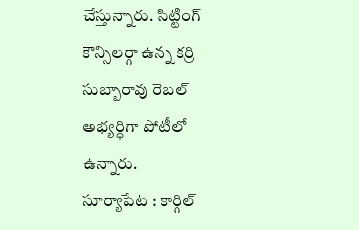చేస్తున్నారు. సిట్టింగ్ కౌన్సిలర్గా ఉన్న కర్రి సుబ్బారావు రెబల్ అభ్యర్ధిగా పోటీలో ఉన్నారు.
సూర్యాపేట : కార్గిల్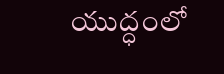యుద్ధంలో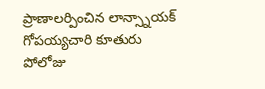ప్రాణాలర్పించిన లాన్స్నాయక్ గోపయ్యచారి కూతురు పోలోజు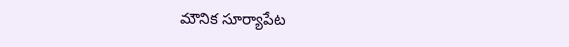మౌనిక సూర్యాపేట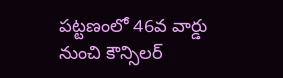పట్టణంలో 46వ వార్డు నుంచి కౌన్సిలర్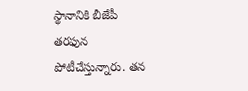స్థానానికి బీజేపీ తరఫున పోటీచేస్తున్నారు. తన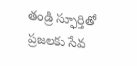తండ్రి స్ఫూర్తితో ప్రజలకు సేవ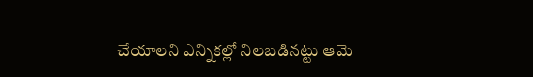చేయాలని ఎన్నికల్లో నిలబడినట్టు ఆమె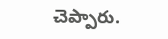చెప్పారు.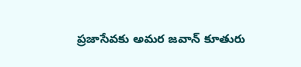ప్రజాసేవకు అమర జవాన్ కూతురు